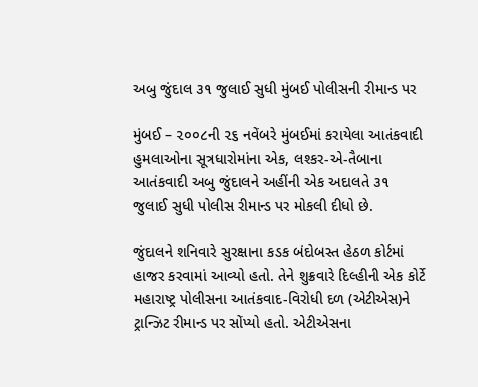અબુ જુંદાલ ૩૧ જુલાઈ સુધી મુંબઈ પોલીસની રીમાન્ડ પર

મુંબઈ – ૨૦૦૮ની ૨૬ નવેંબરે મુંબઈમાં કરાયેલા આતંકવાદી હુમલાઓના સૂત્રધારોમાંના એક, લશ્કર-એ-તૈબાના આતંકવાદી અબુ જુંદાલને અહીંની એક અદાલતે ૩૧ જુલાઈ સુધી પોલીસ રીમાન્ડ પર મોકલી દીધો છે.

જુંદાલને શનિવારે સુરક્ષાના કડક બંદોબસ્ત હેઠળ કોર્ટમાં હાજર કરવામાં આવ્યો હતો. તેને શુક્રવારે દિલ્હીની એક કોર્ટે મહારાષ્ટ્ર પોલીસના આતંકવાદ-વિરોધી દળ (એટીએસ)ને ટ્રાન્ઝિટ રીમાન્ડ પર સોંપ્યો હતો. એટીએસના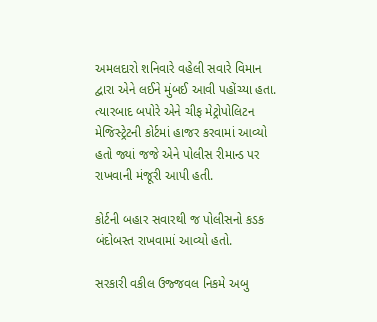અમલદારો શનિવારે વહેલી સવારે વિમાન દ્વારા એને લઈને મુંબઈ આવી પહોંચ્યા હતા. ત્યારબાદ બપોરે એને ચીફ મેટ્રોપોલિટન મેજિસ્ટ્રેટની કોર્ટમાં હાજર કરવામાં આવ્યો હતો જ્યાં જજે એને પોલીસ રીમાન્ડ પર રાખવાની મંજૂરી આપી હતી.

કોર્ટની બહાર સવારથી જ પોલીસનો કડક બંદોબસ્ત રાખવામાં આવ્યો હતો.

સરકારી વકીલ ઉજ્જવલ નિકમે અબુ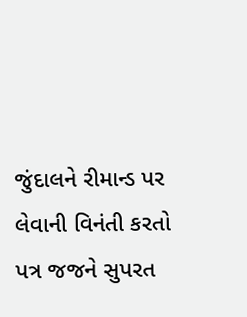જુંદાલને રીમાન્ડ પર લેવાની વિનંતી કરતો પત્ર જજને સુપરત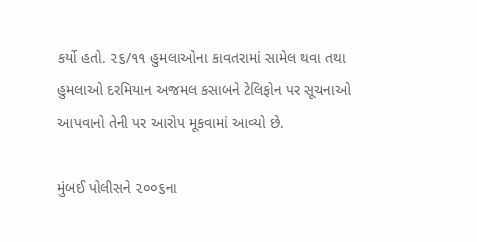કર્યો હતો. ૨૬/૧૧ હુમલાઓના કાવતરામાં સામેલ થવા તથા હુમલાઓ દરમિયાન અજમલ કસાબને ટેલિફોન પર સૂચનાઓ આપવાનો તેની પર આરોપ મૂકવામાં આવ્યો છે.

મુંબઈ પોલીસને ૨૦૦૬ના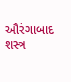ઔરંગાબાદ શસ્ત્ર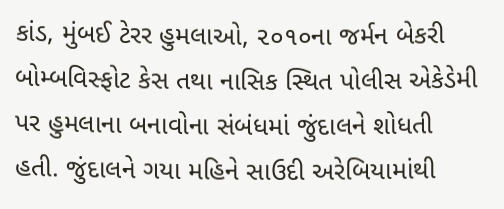કાંડ, મુંબઈ ટેરર હુમલાઓ, ૨૦૧૦ના જર્મન બેકરી બોમ્બવિસ્ફોટ કેસ તથા નાસિક સ્થિત પોલીસ એકેડેમી પર હુમલાના બનાવોના સંબંધમાં જુંદાલને શોધતી હતી. જુંદાલને ગયા મહિને સાઉદી અરેબિયામાંથી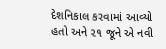દેશનિકાલ કરવામાં આવ્યો હતો અને ૨૧ જૂને એ નવી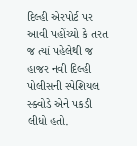દિલ્હી એરપોર્ટ પર આવી પહોંચ્યો કે તરત જ ત્યાં પહેલેથી જ હાજર નવી દિલ્હી પોલીસની સ્પેશિયલ સ્ક્વોડે એને પકડી લીધો હતો.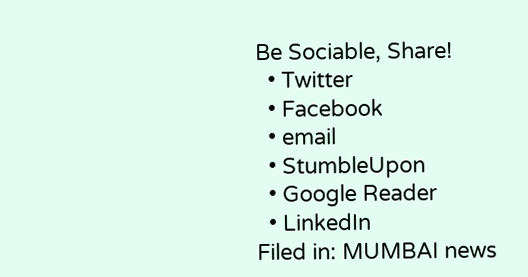Be Sociable, Share!
  • Twitter
  • Facebook
  • email
  • StumbleUpon
  • Google Reader
  • LinkedIn
Filed in: MUMBAI news